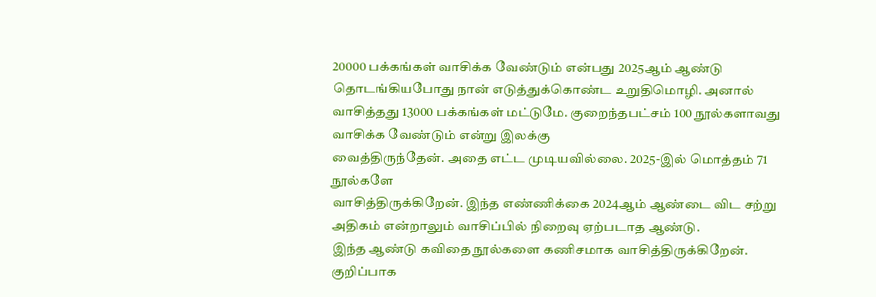20000 பக்கங்கள் வாசிக்க வேண்டும் என்பது 2025ஆம் ஆண்டு
தொடங்கியபோது நான் எடுத்துக்கொண்ட உறுதிமொழி. அனால் வாசித்தது 13000 பக்கங்கள் மட்டுமே. குறைந்தபட்சம் 100 நூல்களாவது வாசிக்க வேண்டும் என்று இலக்கு
வைத்திருந்தேன். அதை எட்ட முடியவில்லை. 2025-இல் மொத்தம் 71 நூல்களே
வாசித்திருக்கிறேன். இந்த எண்ணிக்கை 2024ஆம் ஆண்டை விட சற்று
அதிகம் என்றாலும் வாசிப்பில் நிறைவு ஏற்படாத ஆண்டு.
இந்த ஆண்டு கவிதை நூல்களை கணிசமாக வாசித்திருக்கிறேன். குறிப்பாக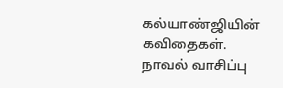கல்யாண்ஜியின் கவிதைகள். நாவல் வாசிப்பு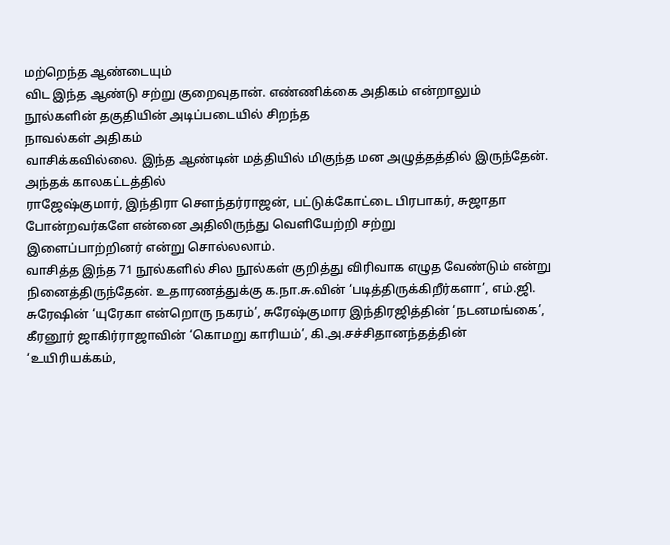மற்றெந்த ஆண்டையும்
விட இந்த ஆண்டு சற்று குறைவுதான். எண்ணிக்கை அதிகம் என்றாலும் நூல்களின் தகுதியின் அடிப்படையில் சிறந்த
நாவல்கள் அதிகம்
வாசிக்கவில்லை. இந்த ஆண்டின் மத்தியில் மிகுந்த மன அழுத்தத்தில் இருந்தேன். அந்தக் காலகட்டத்தில்
ராஜேஷ்குமார், இந்திரா சௌந்தர்ராஜன், பட்டுக்கோட்டை பிரபாகர், சுஜாதா போன்றவர்களே என்னை அதிலிருந்து வெளியேற்றி சற்று
இளைப்பாற்றினர் என்று சொல்லலாம்.
வாசித்த இந்த 71 நூல்களில் சில நூல்கள் குறித்து விரிவாக எழுத வேண்டும் என்று நினைத்திருந்தேன். உதாரணத்துக்கு க.நா.சு.வின் ‘படித்திருக்கிறீர்களா’, எம்.ஜி. சுரேஷின் ‘யுரேகா என்றொரு நகரம்’, சுரேஷ்குமார இந்திரஜித்தின் ‘நடனமங்கை’, கீரனூர் ஜாகிர்ராஜாவின் ‘கொமறு காரியம்’, கி.அ.சச்சிதானந்தத்தின் ‘உயிரியக்கம்,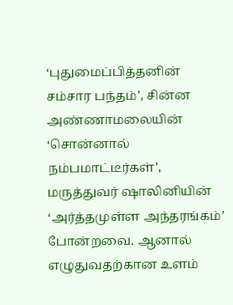‘புதுமைப்பித்தனின் சம்சார பந்தம்’, சின்ன அண்ணாமலையின் ‘சொன்னால் நம்பமாட்டீர்கள்’, மருத்துவர் ஷாலினியின் ‘அர்த்தமுள்ள அந்தரங்கம்’ போன்றவை. ஆனால் எழுதுவதற்கான உளம்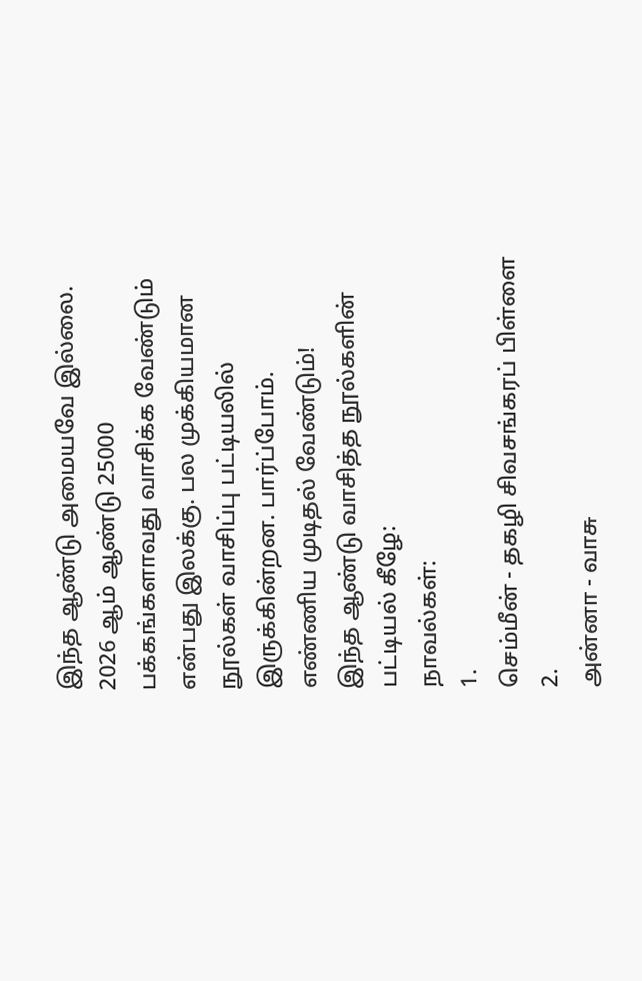இந்த ஆண்டு அமையவே இல்லை.
2026 ஆம் ஆண்டு 25000 பக்கங்களாவது வாசிக்க வேண்டும் என்பது இலக்கு. பல முக்கியமான
நூல்கள் வாசிப்பு பட்டியலில் இருக்கின்றன. பார்ப்போம். எண்ணிய முடிதல் வேண்டும்!
இந்த ஆண்டு வாசித்த நூல்களின் பட்டியல் கீழே:
நாவல்கள்:
1.
செம்மீன் - தகழி சிவசங்கரப் பிள்ளை
2.
அன்னா - வாசு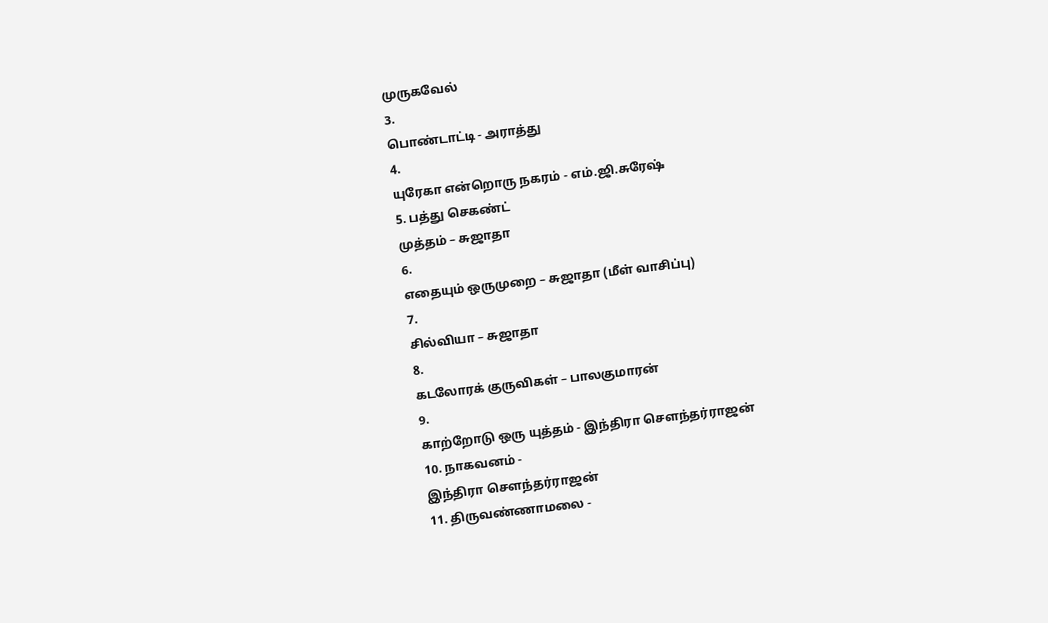முருகவேல்
3.
பொண்டாட்டி - அராத்து
4.
யுரேகா என்றொரு நகரம் - எம்.ஜி.சுரேஷ்
5. பத்து செகண்ட்
முத்தம் – சுஜாதா
6.
எதையும் ஒருமுறை – சுஜாதா (மீள் வாசிப்பு)
7.
சில்வியா – சுஜாதா
8.
கடலோரக் குருவிகள் – பாலகுமாரன்
9.
காற்றோடு ஒரு யுத்தம் - இந்திரா சௌந்தர்ராஜன்
10. நாகவனம் -
இந்திரா சௌந்தர்ராஜன்
11. திருவண்ணாமலை -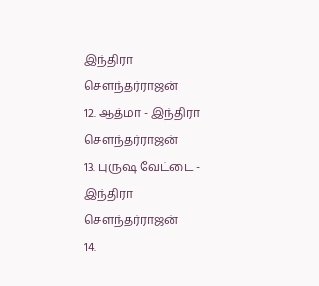இந்திரா சௌந்தர்ராஜன்
12. ஆத்மா - இந்திரா
சௌந்தர்ராஜன்
13. புருஷ வேட்டை -
இந்திரா சௌந்தர்ராஜன்
14.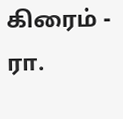கிரைம் - ரா.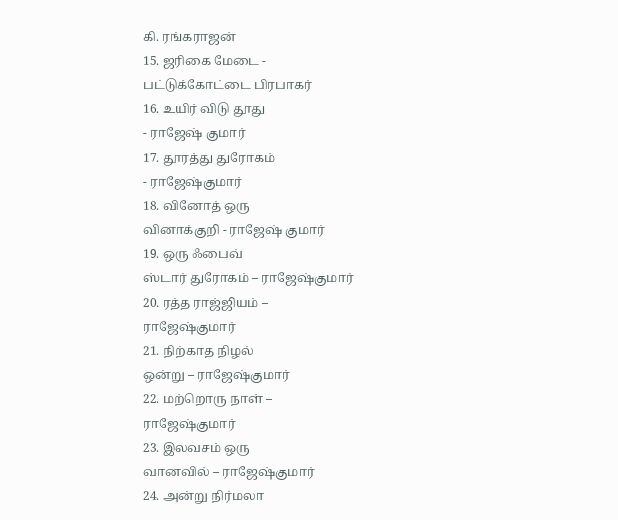கி. ரங்கராஜன்
15. ஜரிகை மேடை -
பட்டுக்கோட்டை பிரபாகர்
16. உயிர் விடு தூது
- ராஜேஷ் குமார்
17. தூரத்து துரோகம்
- ராஜேஷ்குமார்
18. வினோத் ஒரு
வினாக்குறி - ராஜேஷ் குமார்
19. ஒரு ஃபைவ்
ஸ்டார் துரோகம் – ராஜேஷ்குமார்
20. ரத்த ராஜ்ஜியம் –
ராஜேஷ்குமார்
21. நிற்காத நிழல்
ஒன்று – ராஜேஷ்குமார்
22. மற்றொரு நாள் –
ராஜேஷ்குமார்
23. இலவசம் ஒரு
வானவில் – ராஜேஷ்குமார்
24. அன்று நிர்மலா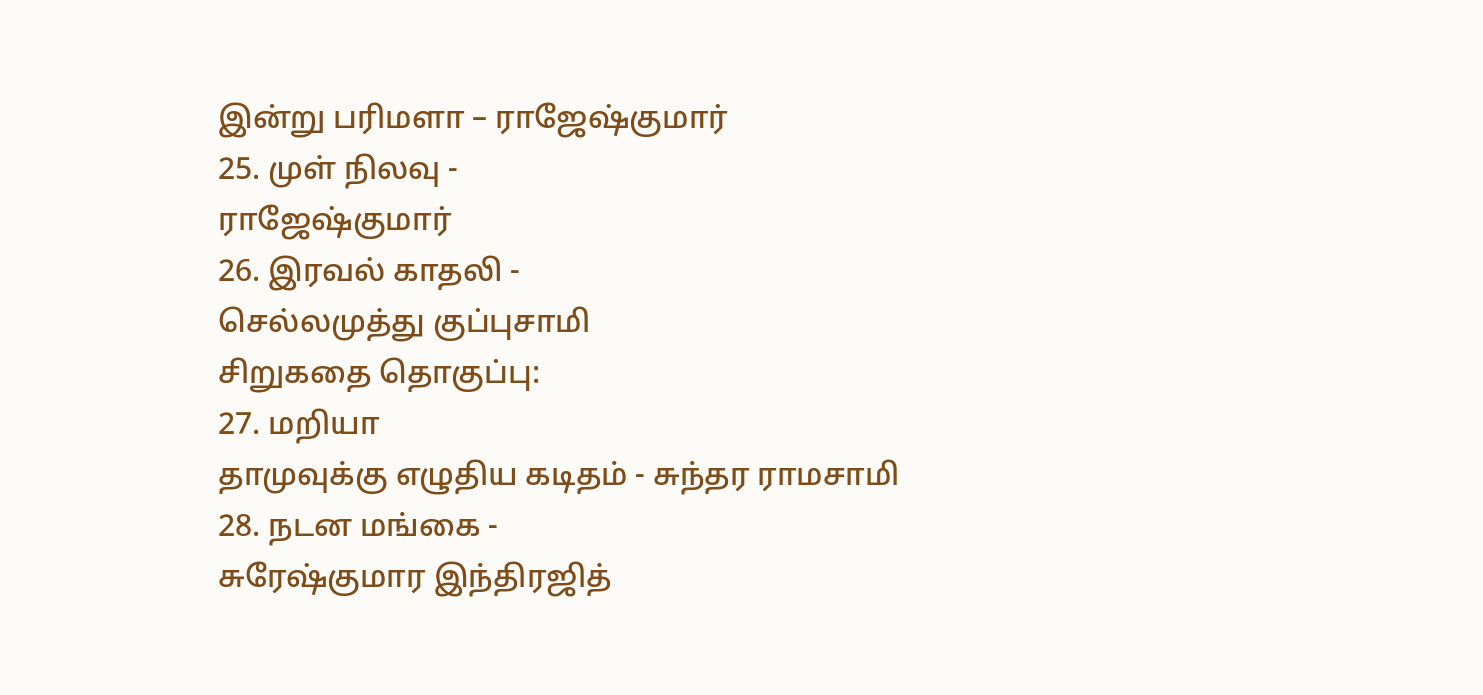இன்று பரிமளா – ராஜேஷ்குமார்
25. முள் நிலவு -
ராஜேஷ்குமார்
26. இரவல் காதலி -
செல்லமுத்து குப்புசாமி
சிறுகதை தொகுப்பு:
27. மறியா
தாமுவுக்கு எழுதிய கடிதம் - சுந்தர ராமசாமி
28. நடன மங்கை -
சுரேஷ்குமார இந்திரஜித்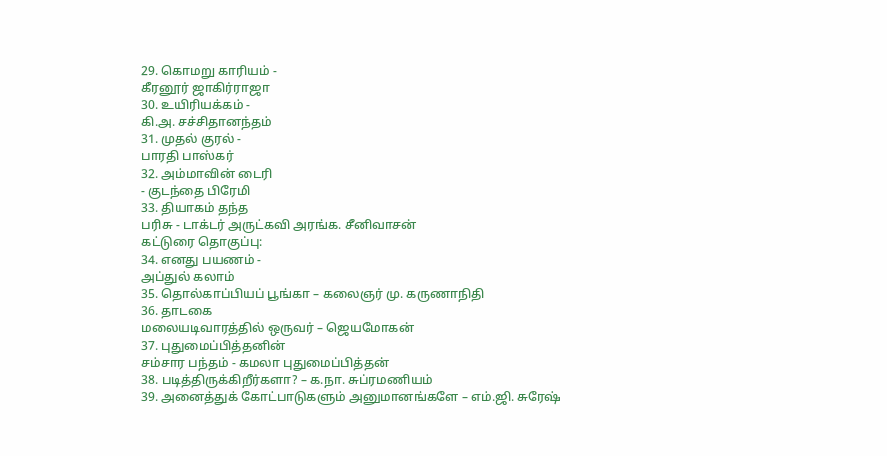29. கொமறு காரியம் -
கீரனூர் ஜாகிர்ராஜா
30. உயிரியக்கம் -
கி.அ. சச்சிதானந்தம்
31. முதல் குரல் -
பாரதி பாஸ்கர்
32. அம்மாவின் டைரி
- குடந்தை பிரேமி
33. தியாகம் தந்த
பரிசு - டாக்டர் அருட்கவி அரங்க. சீனிவாசன்
கட்டுரை தொகுப்பு:
34. எனது பயணம் -
அப்துல் கலாம்
35. தொல்காப்பியப் பூங்கா – கலைஞர் மு. கருணாநிதி
36. தாடகை
மலையடிவாரத்தில் ஒருவர் – ஜெயமோகன்
37. புதுமைப்பித்தனின்
சம்சார பந்தம் - கமலா புதுமைப்பித்தன்
38. படித்திருக்கிறீர்களா? – க.நா. சுப்ரமணியம்
39. அனைத்துக் கோட்பாடுகளும் அனுமானங்களே – எம்.ஜி. சுரேஷ்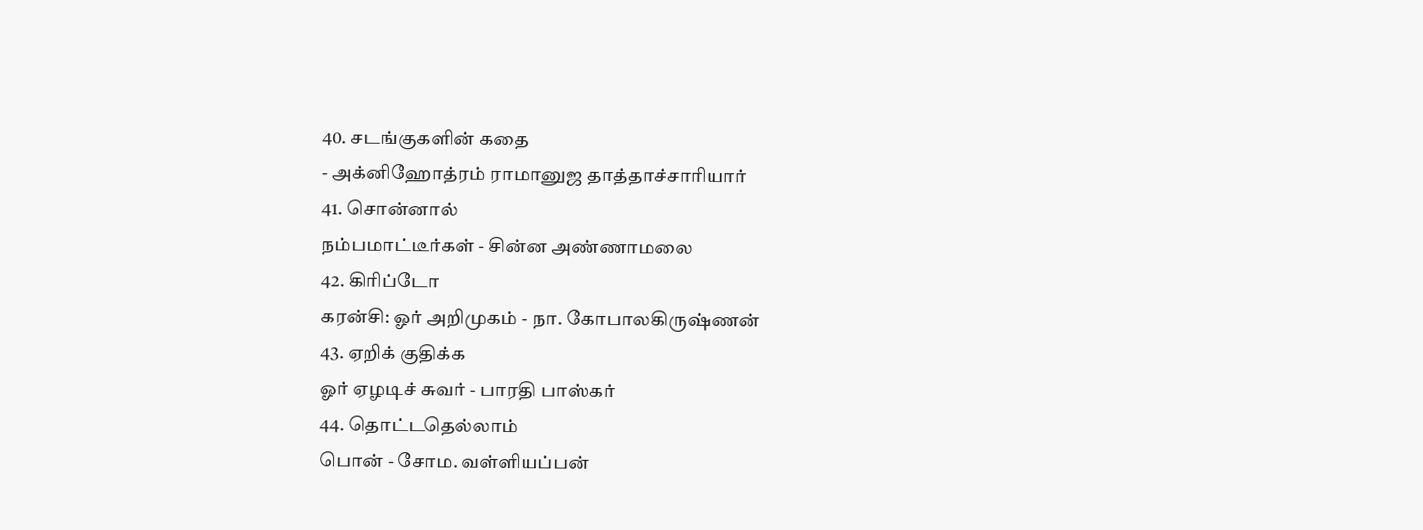40. சடங்குகளின் கதை
- அக்னிஹோத்ரம் ராமானுஜ தாத்தாச்சாரியார்
41. சொன்னால்
நம்பமாட்டீர்கள் - சின்ன அண்ணாமலை
42. கிரிப்டோ
கரன்சி: ஓர் அறிமுகம் - நா. கோபாலகிருஷ்ணன்
43. ஏறிக் குதிக்க
ஓர் ஏழடிச் சுவர் - பாரதி பாஸ்கர்
44. தொட்டதெல்லாம்
பொன் - சோம. வள்ளியப்பன்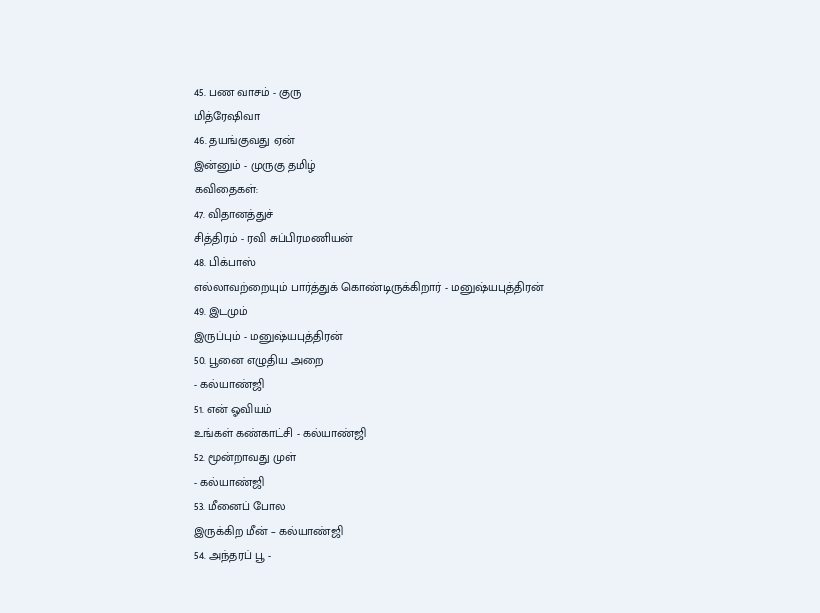45. பண வாசம் - குரு
மித்ரேஷிவா
46. தயங்குவது ஏன்
இன்னும் - முருகு தமிழ்
கவிதைகள்:
47. விதானத்துச்
சித்திரம் - ரவி சுப்பிரமணியன்
48. பிக்பாஸ்
எல்லாவற்றையும் பார்த்துக் கொண்டிருக்கிறார் - மனுஷ்யபுத்திரன்
49. இடமும்
இருப்பும் - மனுஷ்யபுத்திரன்
50. பூனை எழுதிய அறை
- கல்யாண்ஜி
51. என் ஓவியம்
உங்கள் கண்காட்சி - கல்யாண்ஜி
52. மூன்றாவது முள்
- கல்யாண்ஜி
53. மீனைப் போல
இருக்கிற மீன் – கல்யாண்ஜி
54. அந்தரப் பூ -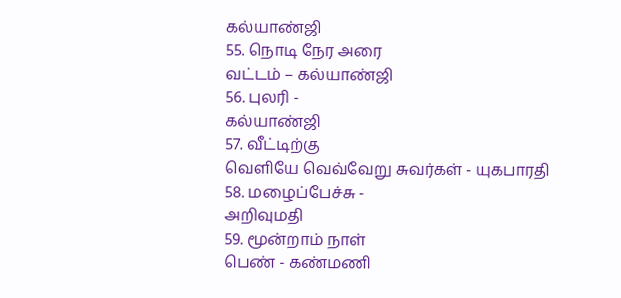கல்யாண்ஜி
55. நொடி நேர அரை
வட்டம் – கல்யாண்ஜி
56. புலரி -
கல்யாண்ஜி
57. வீட்டிற்கு
வெளியே வெவ்வேறு சுவர்கள் - யுகபாரதி
58. மழைப்பேச்சு -
அறிவுமதி
59. மூன்றாம் நாள்
பெண் - கண்மணி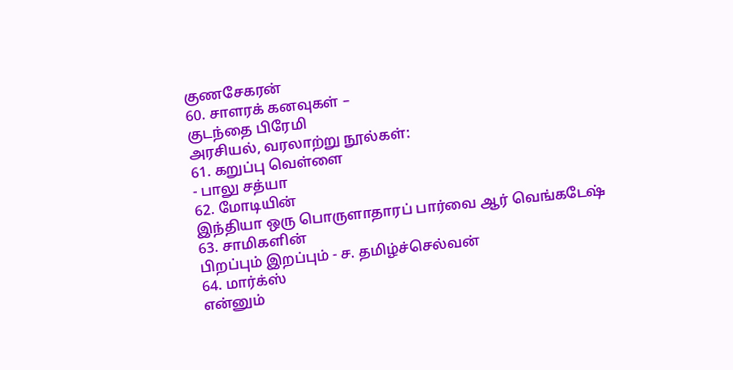குணசேகரன்
60. சாளரக் கனவுகள் –
குடந்தை பிரேமி
அரசியல், வரலாற்று நூல்கள்:
61. கறுப்பு வெள்ளை
- பாலு சத்யா
62. மோடியின்
இந்தியா ஒரு பொருளாதாரப் பார்வை ஆர் வெங்கடேஷ்
63. சாமிகளின்
பிறப்பும் இறப்பும் - ச. தமிழ்ச்செல்வன்
64. மார்க்ஸ்
என்னும்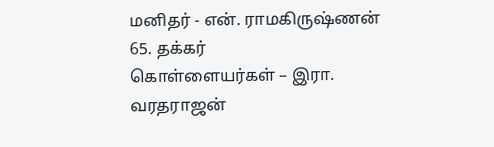மனிதர் - என். ராமகிருஷ்ணன்
65. தக்கர்
கொள்ளையர்கள் – இரா. வரதராஜன்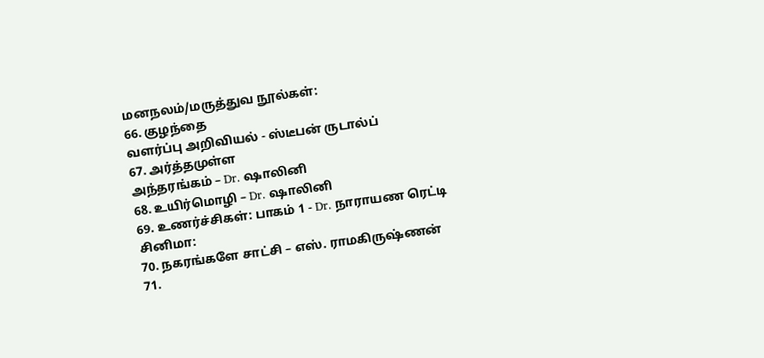மனநலம்/மருத்துவ நூல்கள்:
66. குழந்தை
வளர்ப்பு அறிவியல் - ஸ்டீபன் ருடால்ப்
67. அர்த்தமுள்ள
அந்தரங்கம் – Dr. ஷாலினி
68. உயிர்மொழி – Dr. ஷாலினி
69. உணர்ச்சிகள்: பாகம் 1 - Dr. நாராயண ரெட்டி
சினிமா:
70. நகரங்களே சாட்சி – எஸ். ராமகிருஷ்ணன்
71.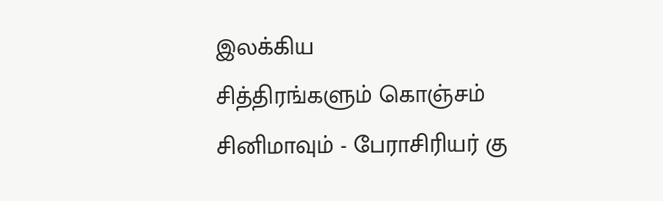இலக்கிய
சித்திரங்களும் கொஞ்சம் சினிமாவும் - பேராசிரியர் கு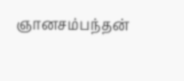ஞானசம்பந்தன்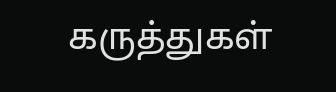கருத்துகள்